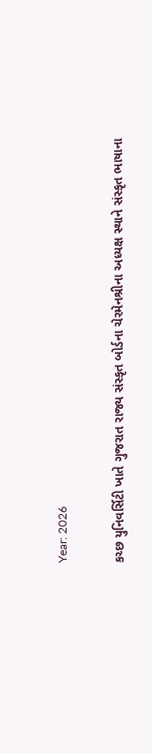Year: 2026

કચ્છ યુનિવર્સિટી ખાતે ગુજરાત રાજ્ય સંસ્કૃત બોર્ડના ચેરમેનશ્રીના અધ્યક્ષ સ્થાને સંસ્કૃત ભાષાના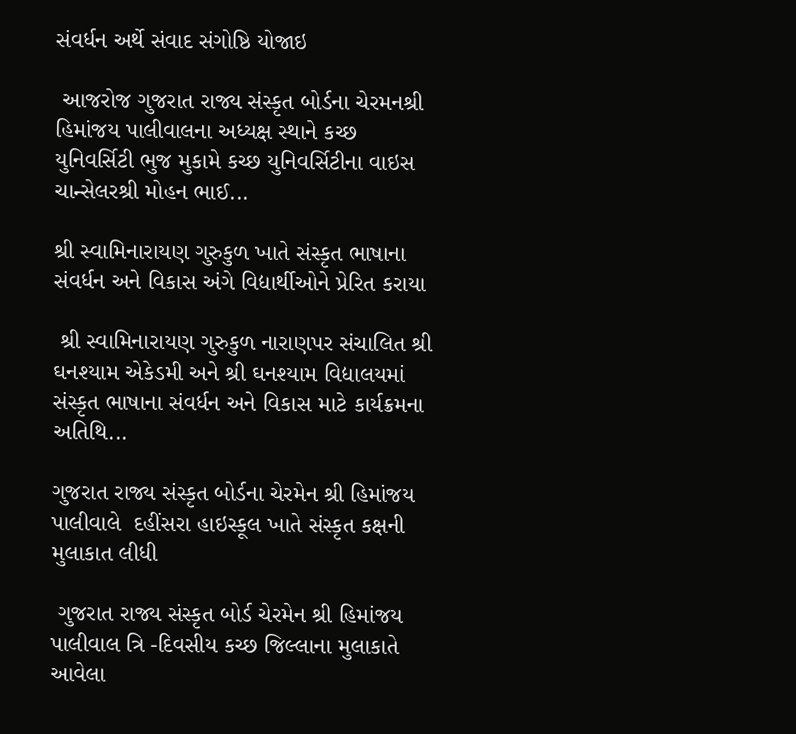સંવર્ધન અર્થે સંવાદ સંગોષ્ઠિ યોજાઇ

 આજરોજ ગુજરાત રાજ્ય સંસ્કૃત બોર્ડના ચેરમનશ્રી હિમાંજય પાલીવાલના અધ્યક્ષ સ્થાને કચ્છ યુનિવર્સિટી ભુજ મુકામે કચ્છ યુનિવર્સિટીના વાઇસ ચાન્સેલરશ્રી મોહન ભાઈ...

શ્રી સ્વામિનારાયણ ગુરુકુળ ખાતે સંસ્કૃત ભાષાના સંવર્ધન અને વિકાસ અંગે વિદ્યાર્થીઓને પ્રેરિત કરાયા

 શ્રી સ્વામિનારાયણ ગુરુકુળ નારાણપર સંચાલિત શ્રી ઘનશ્યામ એકેડમી અને શ્રી ઘનશ્યામ વિદ્યાલયમાં સંસ્કૃત ભાષાના સંવર્ધન અને વિકાસ માટે કાર્યક્રમના અતિથિ...

ગુજરાત રાજ્ય સંસ્કૃત બોર્ડના ચેરમેન શ્રી હિમાંજય પાલીવાલે  દહીંસરા હાઇસ્કૂલ ખાતે સંસ્કૃત કક્ષની મુલાકાત લીધી

 ગુજરાત રાજ્ય સંસ્કૃત બોર્ડ ચેરમેન શ્રી હિમાંજય પાલીવાલ ત્રિ -દિવસીય કચ્છ જિલ્લાના મુલાકાતે આવેલા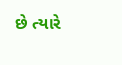છે ત્યારે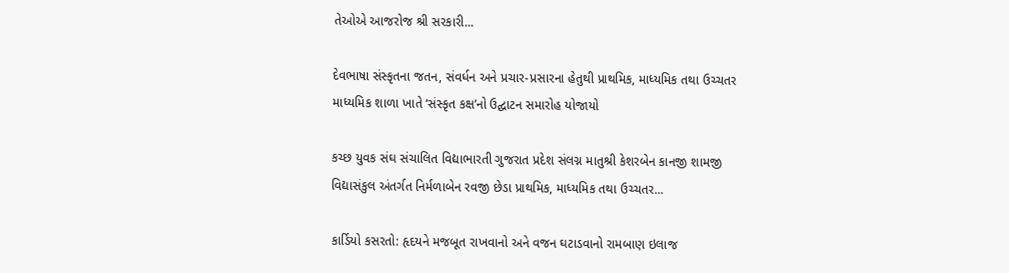તેઓએ આજરોજ શ્રી સરકારી...

દેવભાષા સંસ્કૃતના જતન, સંવર્ધન અને પ્રચાર-પ્રસારના હેતુથી પ્રાથમિક, માધ્યમિક તથા ઉચ્ચતર માધ્યમિક શાળા ખાતે ‘સંસ્કૃત કક્ષ’નો ઉદ્ઘાટન સમારોહ યોજાયો

કચ્છ યુવક સંઘ સંચાલિત વિદ્યાભારતી ગુજરાત પ્રદેશ સંલગ્ન માતુશ્રી કેશરબેન કાનજી શામજી વિદ્યાસંકુલ અંતર્ગત નિર્મળાબેન રવજી છેડા પ્રાથમિક, માધ્યમિક તથા ઉચ્ચતર...

કાર્ડિયો કસરતો: હૃદયને મજબૂત રાખવાનો અને વજન ઘટાડવાનો રામબાણ ઇલાજ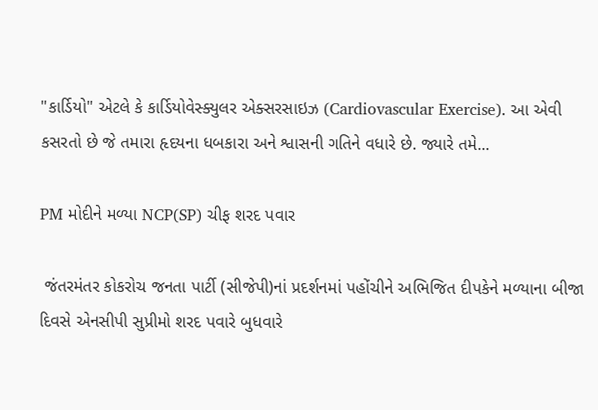"કાર્ડિયો" એટલે કે કાર્ડિયોવેસ્ક્યુલર એક્સરસાઇઝ (Cardiovascular Exercise). આ એવી કસરતો છે જે તમારા હૃદયના ધબકારા અને શ્વાસની ગતિને વધારે છે. જ્યારે તમે...

PM મોદીને મળ્યા NCP(SP) ચીફ શરદ પવાર

 જંતરમંતર કોકરોચ જનતા પાર્ટી (સીજેપી)નાં પ્રદર્શનમાં પહોંચીને અભિજિત દીપકેને મળ્યાના બીજા દિવસે એનસીપી સુપ્રીમો શરદ પવારે બુધવારે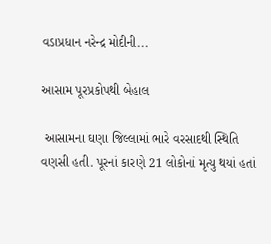વડાપ્રધાન નરેન્દ્ર મોદીની...

આસામ પૂરપ્રકોપથી બેહાલ

 આસામના ઘણા જિલ્લામાં ભારે વરસાદથી સ્થિતિ વણસી હતી. પૂરનાં કારણે 21 લોકોનાં મૃત્યુ થયાં હતાં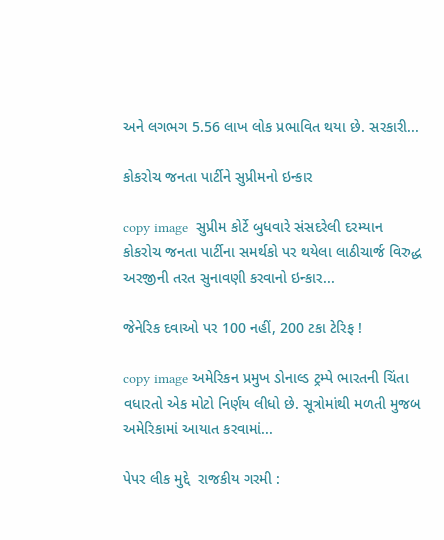અને લગભગ 5.56 લાખ લોક પ્રભાવિત થયા છે. સરકારી...

કોકરોચ જનતા પાર્ટીને સુપ્રીમનો ઇન્કાર

copy image  સુપ્રીમ કોર્ટે બુધવારે સંસદરેલી દરમ્યાન કોકરોચ જનતા પાર્ટીના સમર્થકો પર થયેલા લાઠીચાર્જ વિરુદ્ધ અરજીની તરત સુનાવણી કરવાનો ઇન્કાર...

જેનેરિક દવાઓ પર 100 નહીં, 200 ટકા ટેરિફ !

copy image અમેરિકન પ્રમુખ ડોનાલ્ડ ટ્રમ્પે ભારતની ચિંતા વધારતો એક મોટો નિર્ણય લીધો છે. સૂત્રોમાંથી મળતી મુજબ અમેરિકામાં આયાત કરવામાં...

પેપર લીક મુદ્દે  રાજકીય ગરમી :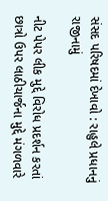સંસદ પરિષદમાં દેખાવો : રાહુલે પ્રધાનનું રાજીનામું

નીટ પેપર લીક મુદ્દે વિરોધ પ્રદર્શન કરતાં છાત્રો ઉપર લાઠીચાર્જના મુદ્દે મંગળવારે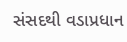સંસદથી વડાપ્રધાન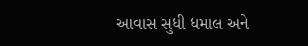આવાસ સુધી ધમાલ અને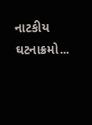નાટકીય ઘટનાક્રમો...